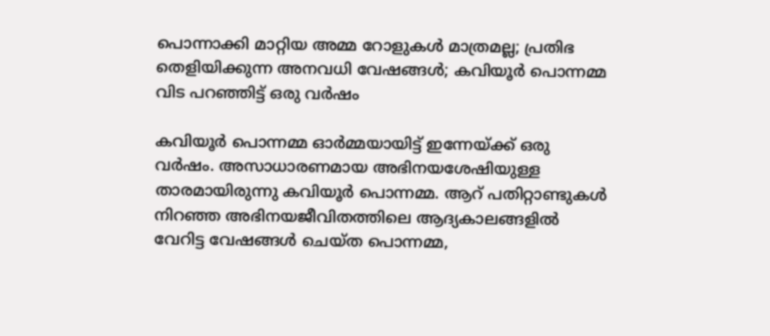പൊന്നാക്കി മാറ്റിയ അമ്മ റോളുകള്‍ മാത്രമല്ല; പ്രതിഭ തെളിയിക്കുന്ന അനവധി വേഷങ്ങള്‍; കവിയൂര്‍ പൊന്നമ്മ വിട പറഞ്ഞിട്ട് ഒരു വര്‍ഷം

കവിയൂര്‍ പൊന്നമ്മ ഓര്‍മ്മയായിട്ട് ഇന്നേയ്ക്ക് ഒരു വര്‍ഷം. അസാധാരണമായ അഭിനയശേഷിയുള്ള താരമായിരുന്നു കവിയൂര്‍ പൊന്നമ്മ. ആറ് പതിറ്റാണ്ടുകള്‍ നിറഞ്ഞ അഭിനയജീവിതത്തിലെ ആദ്യകാലങ്ങളില്‍ വേറിട്ട വേഷങ്ങള്‍ ചെയ്ത പൊന്നമ്മ,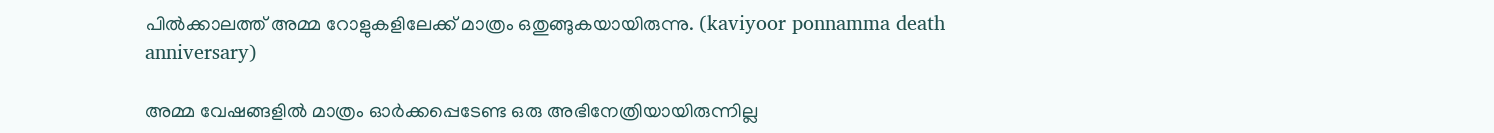പില്‍ക്കാലത്ത് അമ്മ റോളുകളിലേക്ക് മാത്രം ഒതുങ്ങുകയായിരുന്നു. (kaviyoor ponnamma death anniversary)

അമ്മ വേഷങ്ങളില്‍ മാത്രം ഓര്‍ക്കപ്പെടേണ്ട ഒരു അഭിനേത്രിയായിരുന്നില്ല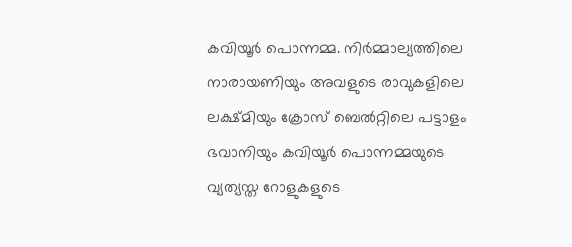കവിയൂര്‍ പൊന്നമ്മ. നിര്‍മ്മാല്യത്തിലെ നാരായണിയും അവളുടെ രാവുകളിലെ ലക്ഷ്മിയും ക്രോസ് ബെല്‍റ്റിലെ പട്ടാളം ഭവാനിയും കവിയൂര്‍ പൊന്നമ്മയുടെ വ്യത്യസ്ത റോളുകളുടെ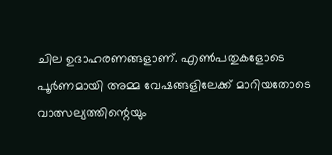ചില ഉദാഹരണങ്ങളാണ്. എണ്‍പതുകളോടെ പൂര്‍ണമായി അമ്മ വേഷങ്ങളിലേക്ക് മാറിയതോടെ വാത്സല്യത്തിന്റെയും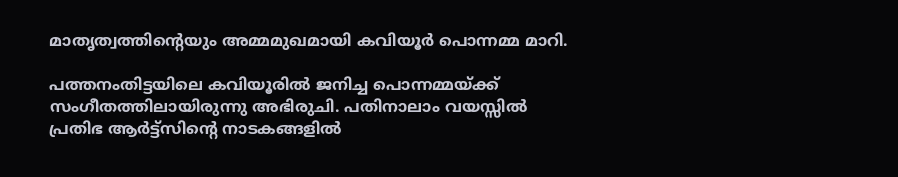മാതൃത്വത്തിന്റെയും അമ്മമുഖമായി കവിയൂര്‍ പൊന്നമ്മ മാറി.

പത്തനംതിട്ടയിലെ കവിയൂരില്‍ ജനിച്ച പൊന്നമ്മയ്ക്ക് സംഗീതത്തിലായിരുന്നു അഭിരുചി. പതിനാലാം വയസ്സില്‍ പ്രതിഭ ആര്‍ട്ട്‌സിന്റെ നാടകങ്ങളില്‍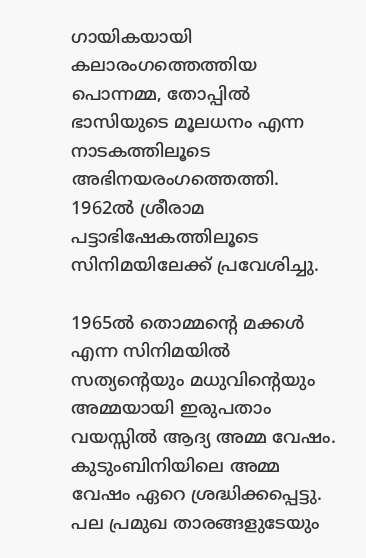ഗായികയായി കലാരംഗത്തെത്തിയ പൊന്നമ്മ, തോപ്പില്‍ ഭാസിയുടെ മൂലധനം എന്ന നാടകത്തിലൂടെ അഭിനയരംഗത്തെത്തി. 1962ല്‍ ശ്രീരാമ പട്ടാഭിഷേകത്തിലൂടെ സിനിമയിലേക്ക് പ്രവേശിച്ചു.

1965ല്‍ തൊമ്മന്റെ മക്കള്‍ എന്ന സിനിമയില്‍ സത്യന്റെയും മധുവിന്റെയും അമ്മയായി ഇരുപതാം വയസ്സില്‍ ആദ്യ അമ്മ വേഷം. കുടുംബിനിയിലെ അമ്മ വേഷം ഏറെ ശ്രദ്ധിക്കപ്പെട്ടു. പല പ്രമുഖ താരങ്ങളുടേയും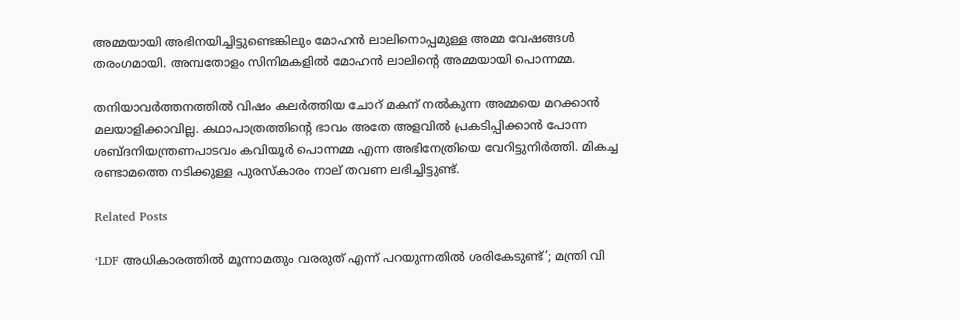അമ്മയായി അഭിനയിച്ചിട്ടുണ്ടെങ്കിലും മോഹന്‍ ലാലിനൊപ്പമുള്ള അമ്മ വേഷങ്ങള്‍ തരംഗമായി. അമ്പതോളം സിനിമകളില്‍ മോഹന്‍ ലാലിന്റെ അമ്മയായി പൊന്നമ്മ.

തനിയാവര്‍ത്തനത്തില്‍ വിഷം കലര്‍ത്തിയ ചോറ് മകന് നല്‍കുന്ന അമ്മയെ മറക്കാന്‍ മലയാളിക്കാവില്ല. കഥാപാത്രത്തിന്റെ ഭാവം അതേ അളവില്‍ പ്രകടിപ്പിക്കാന്‍ പോന്ന ശബ്ദനിയന്ത്രണപാടവം കവിയൂര്‍ പൊന്നമ്മ എന്ന അഭിനേത്രിയെ വേറിട്ടുനിര്‍ത്തി. മികച്ച രണ്ടാമത്തെ നടിക്കുള്ള പുരസ്‌കാരം നാല് തവണ ലഭിച്ചിട്ടുണ്ട്.

Related Posts

‘LDF അധികാരത്തിൽ മൂന്നാമതും വരരുത് എന്ന് പറയുന്നതിൽ ശരികേടുണ്ട്’; മന്ത്രി വി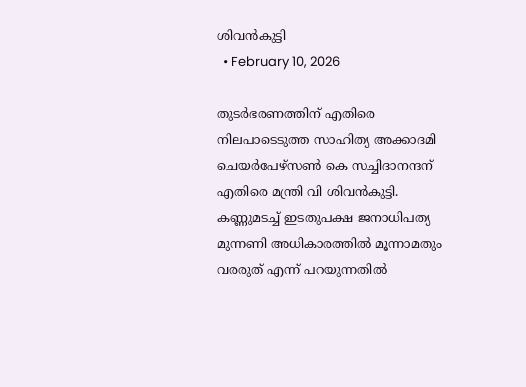ശിവൻകുട്ടി
  • February 10, 2026

തുടർഭരണത്തിന് എതിരെ നിലപാടെടുത്ത സാഹിത്യ അക്കാദമി ചെയർപേഴ്സൺ കെ സച്ചിദാനന്ദന് എതിരെ മന്ത്രി വി ശിവൻകുട്ടി. കണ്ണുമടച്ച് ഇടതുപക്ഷ ജനാധിപത്യ മുന്നണി അധികാരത്തിൽ മൂന്നാമതും വരരുത് എന്ന് പറയുന്നതിൽ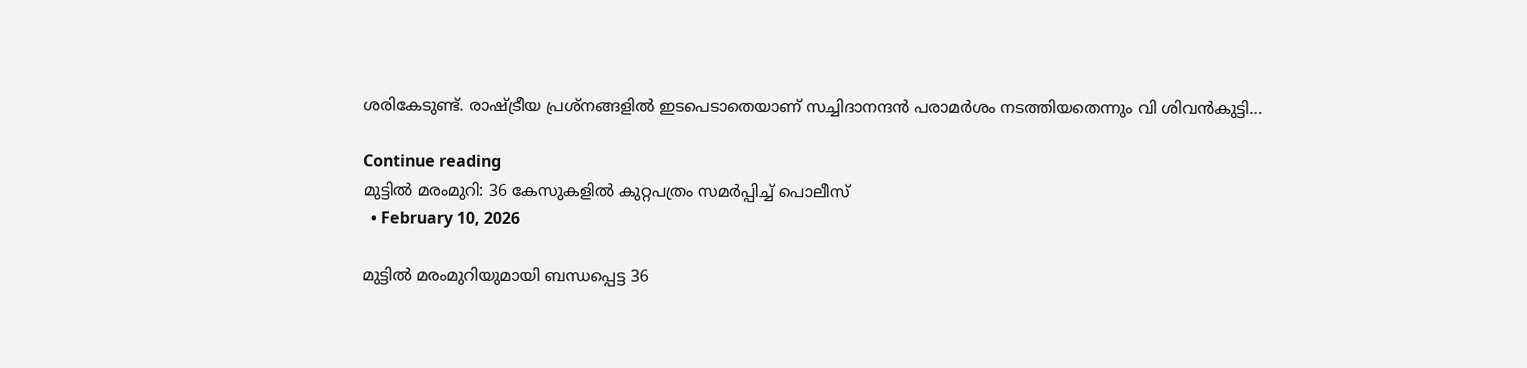ശരികേടുണ്ട്. രാഷ്ട്രീയ പ്രശ്നങ്ങളിൽ ഇടപെടാതെയാണ് സച്ചിദാനന്ദൻ പരാമർശം നടത്തിയതെന്നും വി ശിവൻകുട്ടി…

Continue reading
മുട്ടിൽ മരംമുറി: 36 കേസുകളിൽ കുറ്റപത്രം സമർപ്പിച്ച് പൊലീസ്
  • February 10, 2026

മുട്ടിൽ മരംമുറിയുമായി ബന്ധപ്പെട്ട 36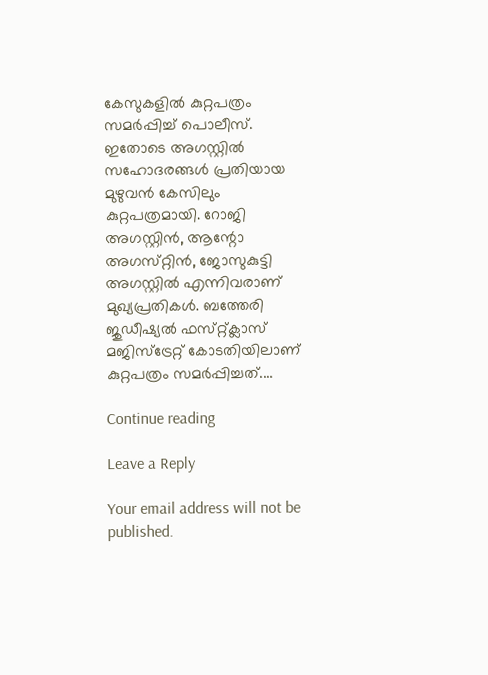കേസുകളിൽ കുറ്റപത്രം സമർപ്പിച്ച് പൊലീസ്. ഇതോടെ അഗസ്റ്റിൽ സഹോദരങ്ങൾ പ്രതിയായ മുഴുവൻ കേസിലും കുറ്റപത്രമായി. റോജി അഗസ്റ്റിൻ, ആന്റോ അഗസ്‌റ്റിൻ, ജോസുകുട്ടി അഗസ്റ്റിൽ എന്നിവരാണ് മുഖ്യപ്രതികൾ. ബത്തേരി ജുഡീഷ്യൽ ഫസ്‌റ്റ്ക്ലാസ് മജിസ്ട്രേറ്റ് കോടതിയിലാണ് കുറ്റപത്രം സമർപ്പിച്ചത്.…

Continue reading

Leave a Reply

Your email address will not be published.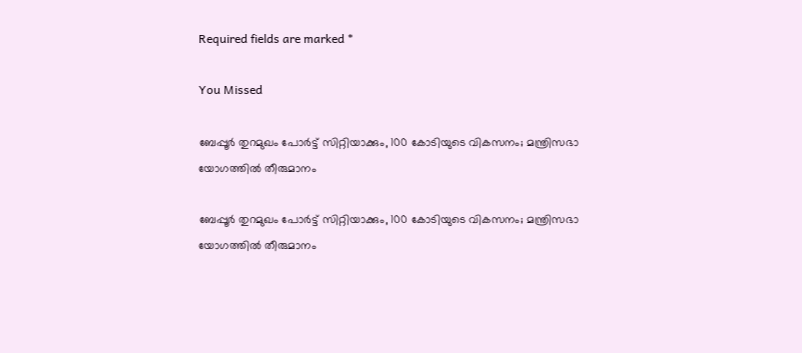Required fields are marked *

You Missed

ബേപ്പൂർ തുറമുഖം പോർട്ട് സിറ്റിയാക്കും, 100 കോടിയുടെ വികസനം; മന്ത്രിസഭാ യോഗത്തിൽ തീരുമാനം

ബേപ്പൂർ തുറമുഖം പോർട്ട് സിറ്റിയാക്കും, 100 കോടിയുടെ വികസനം; മന്ത്രിസഭാ യോഗത്തിൽ തീരുമാനം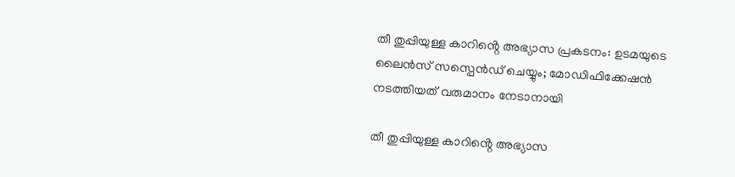തീ തുപ്പിയുള്ള കാറിൻ്റെ അഭ്യാസ പ്രകടനം: ഉടമയുടെ ലൈൻസ് സസ്പെൻഡ് ചെയ്യും; മോഡിഫിക്കേഷൻ നടത്തിയത് വരുമാനം നേടാനായി

തീ തുപ്പിയുള്ള കാറിൻ്റെ അഭ്യാസ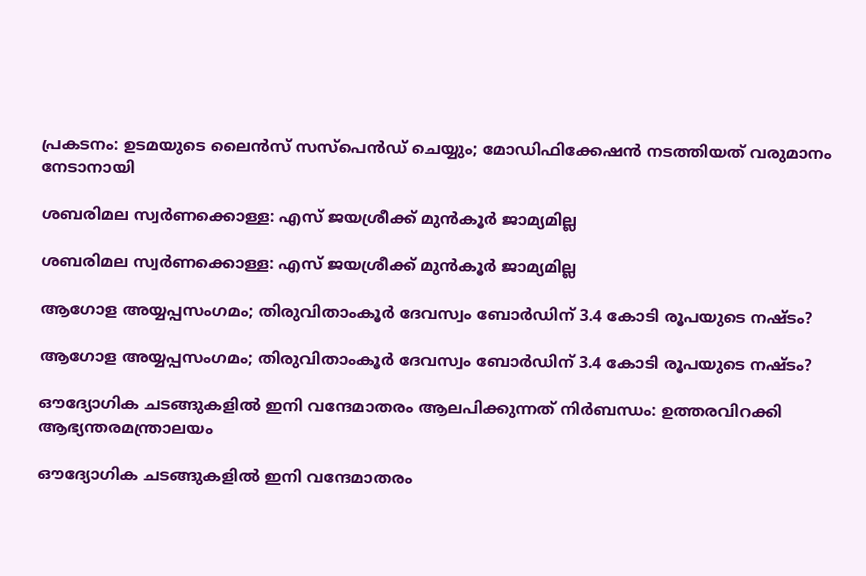പ്രകടനം: ഉടമയുടെ ലൈൻസ് സസ്പെൻഡ് ചെയ്യും; മോഡിഫിക്കേഷൻ നടത്തിയത് വരുമാനം നേടാനായി

ശബരിമല സ്വർണക്കൊള്ള: എസ് ജയശ്രീക്ക് മുൻകൂർ ജാമ്യമില്ല

ശബരിമല സ്വർണക്കൊള്ള: എസ് ജയശ്രീക്ക് മുൻകൂർ ജാമ്യമില്ല

ആഗോള അയ്യപ്പസംഗമം; തിരുവിതാംകൂർ ദേവസ്വം ബോർഡിന് 3.4 കോടി രൂപയുടെ നഷ്ടം?

ആഗോള അയ്യപ്പസംഗമം; തിരുവിതാംകൂർ ദേവസ്വം ബോർഡിന് 3.4 കോടി രൂപയുടെ നഷ്ടം?

ഔദ്യോഗിക ചടങ്ങുകളിൽ ഇനി വന്ദേമാതരം ആലപിക്കുന്നത് നിർബന്ധം: ഉത്തരവിറക്കി ആഭ്യന്തരമന്ത്രാലയം

ഔദ്യോഗിക ചടങ്ങുകളിൽ ഇനി വന്ദേമാതരം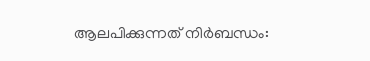ആലപിക്കുന്നത് നിർബന്ധം: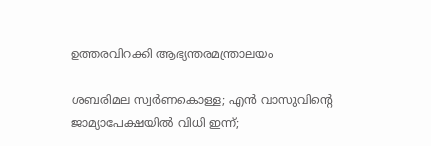ഉത്തരവിറക്കി ആഭ്യന്തരമന്ത്രാലയം

ശബരിമല സ്വർണകൊള്ള; എൻ വാസുവിന്റെ ജാമ്യാപേക്ഷയിൽ വിധി ഇന്ന്;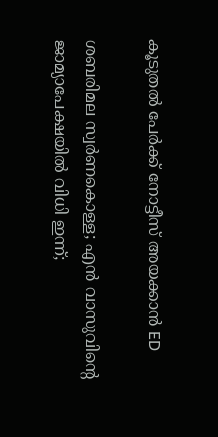കൂടുതൽ പേർക്ക് നോട്ടീസ് അയക്കാൻ ED

ശബരിമല സ്വർണകൊള്ള; എൻ വാസുവിന്റെ ജാമ്യാപേക്ഷയിൽ വിധി ഇന്ന്;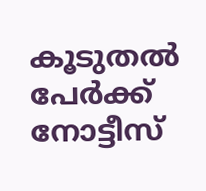കൂടുതൽ പേർക്ക് നോട്ടീസ്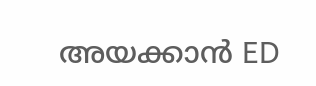അയക്കാൻ ED